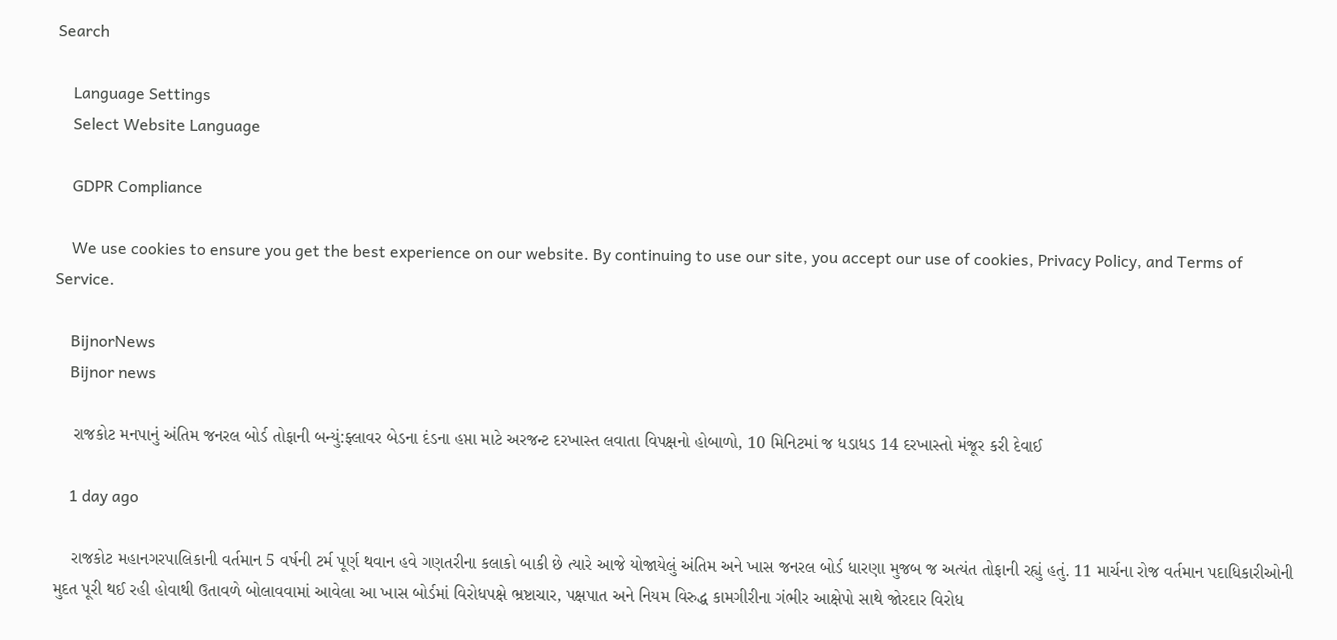Search

    Language Settings
    Select Website Language

    GDPR Compliance

    We use cookies to ensure you get the best experience on our website. By continuing to use our site, you accept our use of cookies, Privacy Policy, and Terms of Service.

    BijnorNews
    Bijnor news

    રાજકોટ મનપાનું અંતિમ જનરલ બોર્ડ તોફાની બન્યું:ફ્લાવર બેડના દંડના હપ્તા માટે અરજન્ટ દરખાસ્ત લવાતા વિપક્ષનો હોબાળો, 10 મિનિટમાં જ ધડાધડ 14 દરખાસ્તો મંજૂર કરી દેવાઈ

    1 day ago

    રાજકોટ મહાનગરપાલિકાની વર્તમાન 5 વર્ષની ટર્મ પૂર્ણ થવાન હવે ગણતરીના કલાકો બાકી છે ત્યારે આજે યોજાયેલું અંતિમ અને ખાસ જનરલ બોર્ડ ધારણા મુજબ જ અત્યંત તોફાની રહ્યું હતું. 11 માર્ચના રોજ વર્તમાન પદાધિકારીઓની મુદત પૂરી થઈ રહી હોવાથી ઉતાવળે બોલાવવામાં આવેલા આ ખાસ બોર્ડમાં વિરોધપક્ષે ભ્રષ્ટાચાર, પક્ષપાત અને નિયમ વિરુદ્ધ કામગીરીના ગંભીર આક્ષેપો સાથે જોરદાર વિરોધ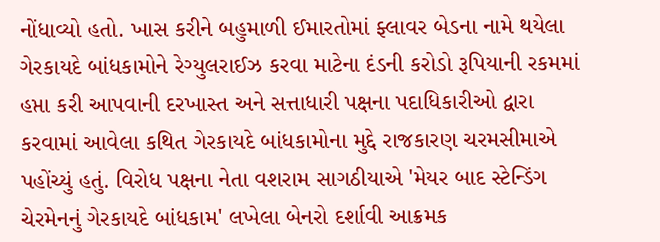નોંધાવ્યો હતો. ખાસ કરીને બહુમાળી ઈમારતોમાં ફ્લાવર બેડના નામે થયેલા ગેરકાયદે બાંધકામોને રેગ્યુલરાઈઝ કરવા માટેના દંડની કરોડો રૂપિયાની રકમમાં હપ્તા કરી આપવાની દરખાસ્ત અને સત્તાધારી પક્ષના પદાધિકારીઓ દ્વારા કરવામાં આવેલા કથિત ગેરકાયદે બાંધકામોના મુદ્દે રાજકારણ ચરમસીમાએ પહોંચ્યું હતું. વિરોધ પક્ષના નેતા વશરામ સાગઠીયાએ 'મેયર બાદ સ્ટેન્ડિંગ ચેરમેનનું ગેરકાયદે બાંધકામ' લખેલા બેનરો દર્શાવી આક્રમક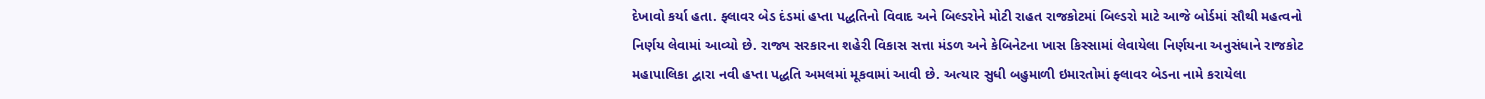દેખાવો કર્યા હતા. ફ્લાવર બેડ દંડમાં હપ્તા પદ્ધતિનો વિવાદ અને બિલ્ડરોને મોટી રાહત રાજકોટમાં બિલ્ડરો માટે આજે બોર્ડમાં સૌથી મહત્વનો નિર્ણય લેવામાં આવ્યો છે. રાજ્ય સરકારના શહેરી વિકાસ સત્તા મંડળ અને કેબિનેટના ખાસ કિસ્સામાં લેવાયેલા નિર્ણયના અનુસંધાને રાજકોટ મહાપાલિકા દ્વારા નવી હપ્તા પદ્ધતિ અમલમાં મૂકવામાં આવી છે. અત્યાર સુધી બહુમાળી ઇમારતોમાં ફ્લાવર બેડના નામે કરાયેલા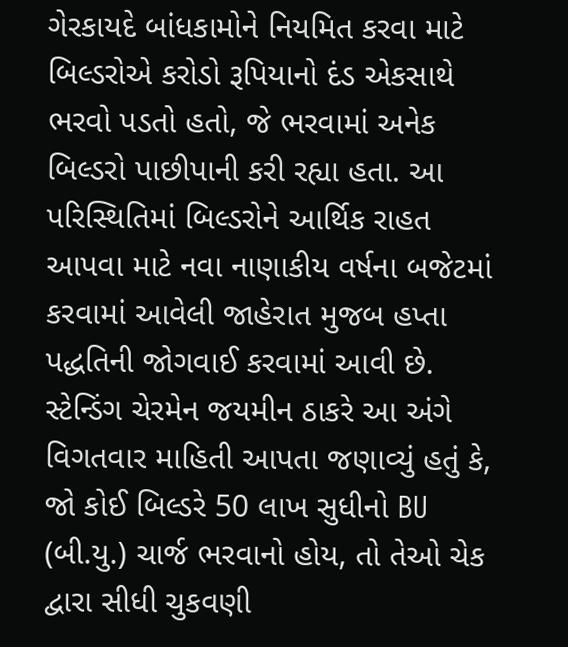ગેરકાયદે બાંધકામોને નિયમિત કરવા માટે બિલ્ડરોએ કરોડો રૂપિયાનો દંડ એકસાથે ભરવો પડતો હતો, જે ભરવામાં અનેક બિલ્ડરો પાછીપાની કરી રહ્યા હતા. આ પરિસ્થિતિમાં બિલ્ડરોને આર્થિક રાહત આપવા માટે નવા નાણાકીય વર્ષના બજેટમાં કરવામાં આવેલી જાહેરાત મુજબ હપ્તા પદ્ધતિની જોગવાઈ કરવામાં આવી છે. સ્ટેન્ડિંગ ચેરમેન જયમીન ઠાકરે આ અંગે વિગતવાર માહિતી આપતા જણાવ્યું હતું કે, જો કોઈ બિલ્ડરે 50 લાખ સુધીનો BU (બી.યુ.) ચાર્જ ભરવાનો હોય, તો તેઓ ચેક દ્વારા સીધી ચુકવણી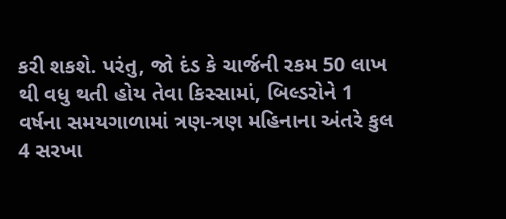કરી શકશે. પરંતુ, જો દંડ કે ચાર્જની રકમ 50 લાખ થી વધુ થતી હોય તેવા કિસ્સામાં, બિલ્ડરોને 1 વર્ષના સમયગાળામાં ત્રણ-ત્રણ મહિનાના અંતરે કુલ 4 સરખા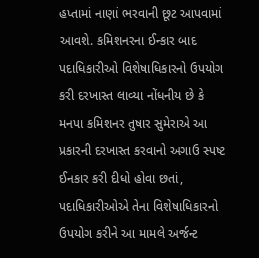હપ્તામાં નાણાં ભરવાની છૂટ આપવામાં આવશે. કમિશનરના ઈન્કાર બાદ પદાધિકારીઓ વિશેષાધિકારનો ઉપયોગ કરી દરખાસ્ત લાવ્યા નોંધનીય છે કે મનપા કમિશનર તુષાર સુમેરાએ આ પ્રકારની દરખાસ્ત કરવાનો અગાઉ સ્પષ્ટ ઈનકાર કરી દીધો હોવા છતાં, પદાધિકારીઓએ તેના વિશેષાધિકારનો ઉપયોગ કરીને આ મામલે અર્જન્ટ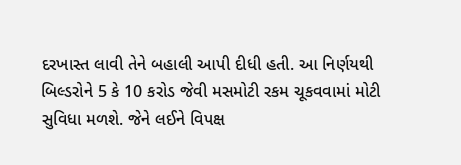દરખાસ્ત લાવી તેને બહાલી આપી દીધી હતી. આ નિર્ણયથી બિલ્ડરોને 5 કે 10 કરોડ જેવી મસમોટી રકમ ચૂકવવામાં મોટી સુવિધા મળશે. જેને લઈને વિપક્ષ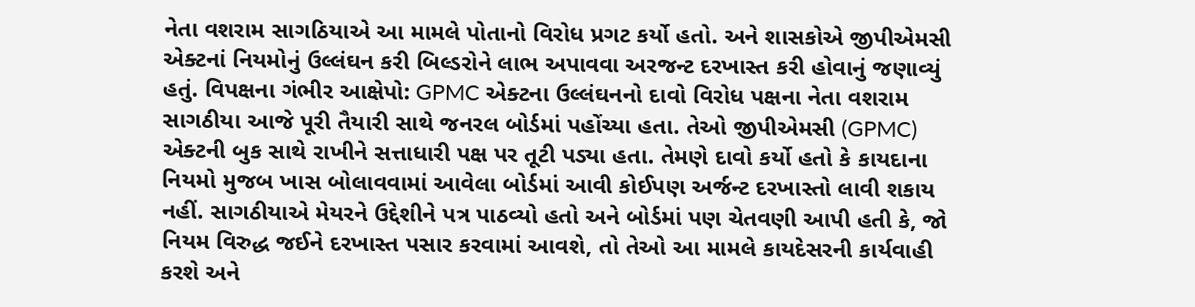નેતા વશરામ સાગઠિયાએ આ મામલે પોતાનો વિરોધ પ્રગટ કર્યો હતો. અને શાસકોએ જીપીએમસી એક્ટનાં નિયમોનું ઉલ્લંઘન કરી બિલ્ડરોને લાભ અપાવવા અરજન્ટ દરખાસ્ત કરી હોવાનું જણાવ્યું હતું. વિપક્ષના ગંભીર આક્ષેપો: GPMC એક્ટના ઉલ્લંઘનનો દાવો વિરોધ પક્ષના નેતા વશરામ સાગઠીયા આજે પૂરી તૈયારી સાથે જનરલ બોર્ડમાં પહોંચ્યા હતા. તેઓ જીપીએમસી (GPMC) એક્ટની બુક સાથે રાખીને સત્તાધારી પક્ષ પર તૂટી પડ્યા હતા. તેમણે દાવો કર્યો હતો કે કાયદાના નિયમો મુજબ ખાસ બોલાવવામાં આવેલા બોર્ડમાં આવી કોઈપણ અર્જન્ટ દરખાસ્તો લાવી શકાય નહીં. સાગઠીયાએ મેયરને ઉદ્દેશીને પત્ર પાઠવ્યો હતો અને બોર્ડમાં પણ ચેતવણી આપી હતી કે, જો નિયમ વિરુદ્ધ જઈને દરખાસ્ત પસાર કરવામાં આવશે, તો તેઓ આ મામલે કાયદેસરની કાર્યવાહી કરશે અને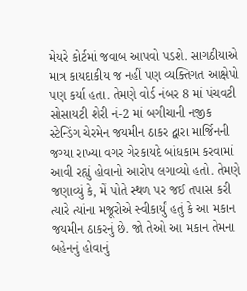મેયરે કોર્ટમાં જવાબ આપવો પડશે. સાગઠીયાએ માત્ર કાયદાકીય જ નહીં પણ વ્યક્તિગત આક્ષેપો પણ કર્યા હતા. તેમણે વોર્ડ નંબર 8 માં પંચવટી સોસાયટી શેરી નં-2 માં બગીચાની નજીક સ્ટેન્ડિંગ ચેરમેન જયમીન ઠાકર દ્વારા માર્જિનની જગ્યા રાખ્યા વગર ગેરકાયદે બાંધકામ કરવામાં આવી રહ્યું હોવાનો આરોપ લગાવ્યો હતો. તેમણે જણાવ્યું કે, મેં પોતે સ્થળ પર જઈ તપાસ કરી ત્યારે ત્યાંના મજૂરોએ સ્વીકાર્યું હતું કે આ મકાન જયમીન ઠાકરનું છે. જો તેઓ આ મકાન તેમના બહેનનું હોવાનું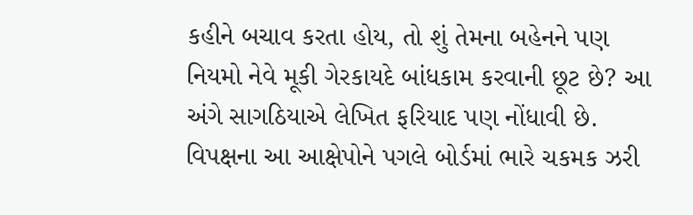કહીને બચાવ કરતા હોય, તો શું તેમના બહેનને પણ નિયમો નેવે મૂકી ગેરકાયદે બાંધકામ કરવાની છૂટ છે? આ અંગે સાગઠિયાએ લેખિત ફરિયાદ પણ નોંધાવી છે. વિપક્ષના આ આક્ષેપોને પગલે બોર્ડમાં ભારે ચકમક ઝરી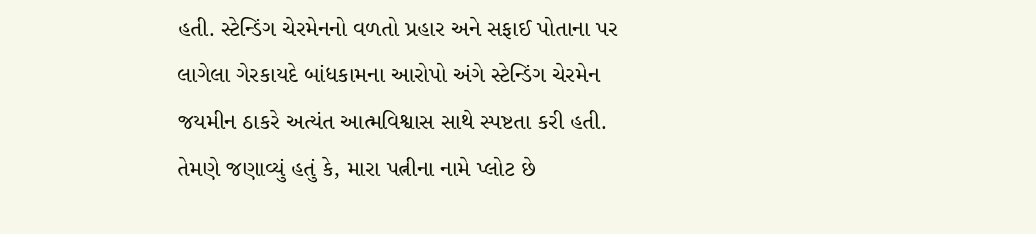હતી. સ્ટેન્ડિંગ ચેરમેનનો વળતો પ્રહાર અને સફાઈ પોતાના પર લાગેલા ગેરકાયદે બાંધકામના આરોપો અંગે સ્ટેન્ડિંગ ચેરમેન જયમીન ઠાકરે અત્યંત આત્મવિશ્વાસ સાથે સ્પષ્ટતા કરી હતી. તેમણે જણાવ્યું હતું કે, મારા પત્નીના નામે પ્લોટ છે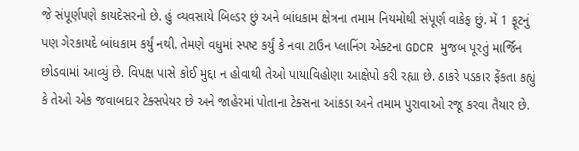જે સંપૂર્ણપણે કાયદેસરનો છે. હું વ્યવસાયે બિલ્ડર છું અને બાંધકામ ક્ષેત્રના તમામ નિયમોથી સંપૂર્ણ વાકેફ છું. મેં 1 ફૂટનું પણ ગેરકાયદે બાંધકામ કર્યું નથી. તેમણે વધુમાં સ્પષ્ટ કર્યું કે નવા ટાઉન પ્લાનિંગ એક્ટના GDCR મુજબ પૂરતું માર્જિન છોડવામાં આવ્યું છે. વિપક્ષ પાસે કોઈ મુદ્દા ન હોવાથી તેઓ પાયાવિહોણા આક્ષેપો કરી રહ્યા છે. ઠાકરે પડકાર ફેંકતા કહ્યું કે તેઓ એક જવાબદાર ટેક્સપેયર છે અને જાહેરમાં પોતાના ટેક્સના આંકડા અને તમામ પુરાવાઓ રજૂ કરવા તૈયાર છે.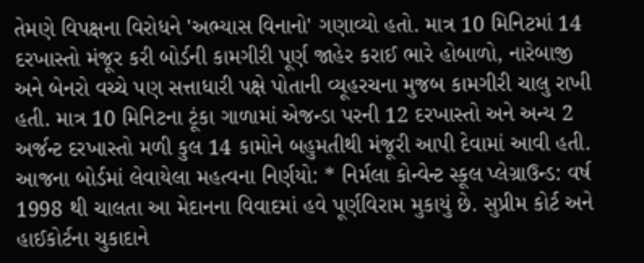તેમણે વિપક્ષના વિરોધને 'અભ્યાસ વિનાનો' ગણાવ્યો હતો. માત્ર 10 મિનિટમાં 14 દરખાસ્તો મંજૂર કરી બોર્ડની કામગીરી પૂર્ણ જાહેર કરાઈ ભારે હોબાળો, નારેબાજી અને બેનરો વચ્ચે પણ સત્તાધારી પક્ષે પોતાની વ્યૂહરચના મુજબ કામગીરી ચાલુ રાખી હતી. માત્ર 10 મિનિટના ટૂંકા ગાળામાં એજન્ડા પરની 12 દરખાસ્તો અને અન્ય 2 અર્જન્ટ દરખાસ્તો મળી કુલ 14 કામોને બહુમતીથી મંજૂરી આપી દેવામાં આવી હતી. આજના બોર્ડમાં લેવાયેલા મહત્વના નિર્ણયો: * નિર્મલા કોન્વેન્ટ સ્કૂલ પ્લેગ્રાઉન્ડ: વર્ષ 1998 થી ચાલતા આ મેદાનના વિવાદમાં હવે પૂર્ણવિરામ મુકાયું છે. સુપ્રીમ કોર્ટ અને હાઈકોર્ટના ચુકાદાને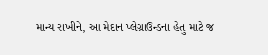માન્ય રાખીને, આ મેદાન પ્લેગ્રાઉન્ડના હેતુ માટે જ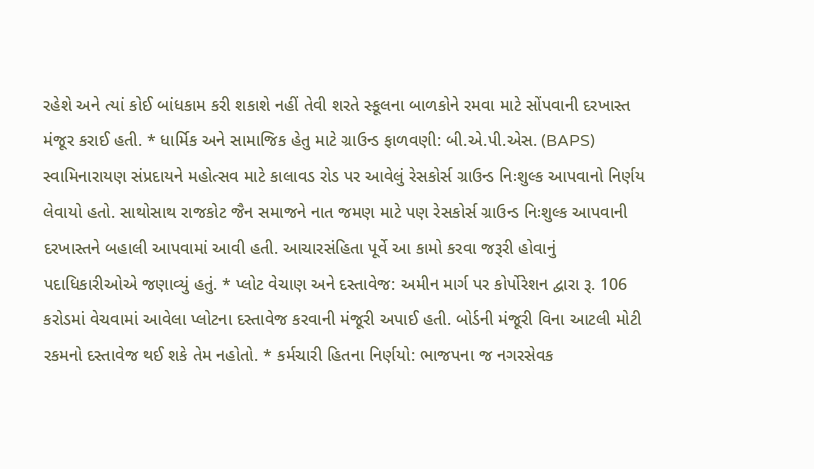રહેશે અને ત્યાં કોઈ બાંધકામ કરી શકાશે નહીં તેવી શરતે સ્કૂલના બાળકોને રમવા માટે સોંપવાની દરખાસ્ત મંજૂર કરાઈ હતી. * ધાર્મિક અને સામાજિક હેતુ માટે ગ્રાઉન્ડ ફાળવણી: બી.એ.પી.એસ. (BAPS) સ્વામિનારાયણ સંપ્રદાયને મહોત્સવ માટે કાલાવડ રોડ પર આવેલું રેસકોર્સ ગ્રાઉન્ડ નિઃશુલ્ક આપવાનો નિર્ણય લેવાયો હતો. સાથોસાથ રાજકોટ જૈન સમાજને નાત જમણ માટે પણ રેસકોર્સ ગ્રાઉન્ડ નિઃશુલ્ક આપવાની દરખાસ્તને બહાલી આપવામાં આવી હતી. આચારસંહિતા પૂર્વે આ કામો કરવા જરૂરી હોવાનું પદાધિકારીઓએ જણાવ્યું હતું. * પ્લોટ વેચાણ અને દસ્તાવેજ: અમીન માર્ગ પર કોર્પોરેશન દ્વારા રૂ. 106 કરોડમાં વેચવામાં આવેલા પ્લોટના દસ્તાવેજ કરવાની મંજૂરી અપાઈ હતી. બોર્ડની મંજૂરી વિના આટલી મોટી રકમનો દસ્તાવેજ થઈ શકે તેમ નહોતો. * કર્મચારી હિતના નિર્ણયો: ભાજપના જ નગરસેવક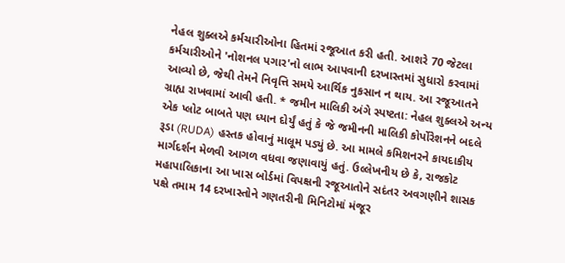નેહલ શુક્લએ કર્મચારીઓના હિતમાં રજૂઆત કરી હતી. આશરે 70 જેટલા કર્મચારીઓને 'નોશનલ પગાર'નો લાભ આપવાની દરખાસ્તમાં સુધારો કરવામાં આવ્યો છે, જેથી તેમને નિવૃત્તિ સમયે આર્થિક નુકસાન ન થાય. આ રજૂઆતને ગ્રાહ્ય રાખવામાં આવી હતી. * જમીન માલિકી અંગે સ્પષ્ટતા: નેહલ શુક્લએ અન્ય એક પ્લોટ બાબતે પણ ધ્યાન દોર્યું હતું કે જે જમીનની માલિકી કોર્પોરેશનને બદલે રૂડા (RUDA) હસ્તક હોવાનું માલૂમ પડ્યું છે. આ મામલે કમિશનરને કાયદાકીય માર્ગદર્શન મેળવી આગળ વધવા જણાવાયું હતું. ઉલ્લેખનીય છે કે, રાજકોટ મહાપાલિકાના આ ખાસ બોર્ડમાં વિપક્ષની રજૂઆતોને સદંતર અવગણીને શાસક પક્ષે તમામ 14 દરખાસ્તોને ગણતરીની મિનિટોમાં મંજૂર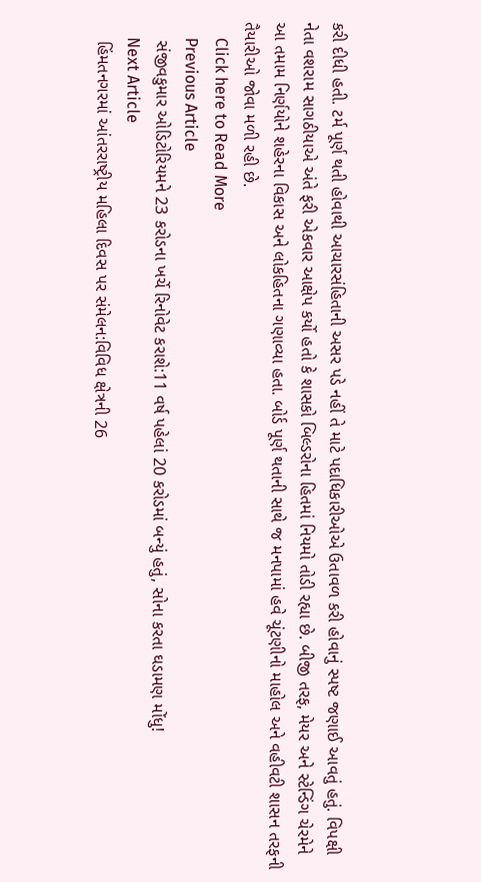કરી દીધી હતી. ટર્મ પૂર્ણ થતી હોવાથી આચારસંહિતાની અસર પડે નહીં તે માટે પદાધિકારીઓએ ઉતાવળ કરી હોવાનું સ્પષ્ટ જણાઈ આવતું હતું. વિપક્ષી નેતા વશરામ સાગઠીયાએ અંતે ફરી એકવાર આક્ષેપ કર્યો હતો કે શાસકો બિલ્ડરોના હિતમાં નિયમો તોડી રહ્યા છે. બીજી તરફ, મેયર અને સ્ટેન્ડિંગ ચેરમેને આ તમામ નિર્ણયોને શહેરના વિકાસ અને લોકહિતના ગણાવ્યા હતા. બોર્ડ પૂર્ણ થતાની સાથે જ મનપામાં હવે ચૂંટણીનો માહોલ અને વહીવટી શાસન તરફની તૈયારીઓ જોવા મળી રહી છે.
    Click here to Read More
    Previous Article
    સંજીવકુમાર ઓડિટોરિયમને 23 કરોડના ખર્ચે રિનોવેટ કરાશે:11 વર્ષ પહેલાં 20 કરોડમાં બન્યું હતું, સોના કરતા ઘડામણ મોંધુ!
    Next Article
    હિંમતનગરમાં આંતરરાષ્ટ્રીય મહિલા દિવસ પર સંમેલન:વિવિધ ક્ષેત્રની 26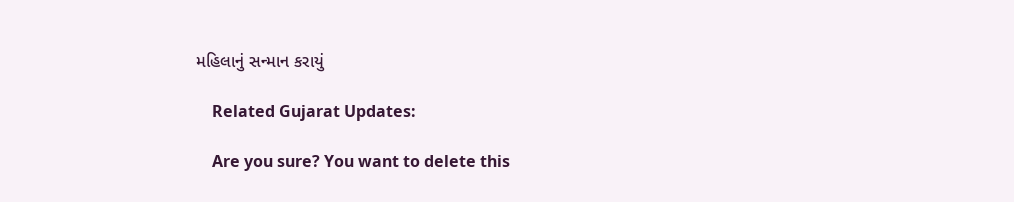મહિલાનું સન્માન કરાયું

    Related Gujarat Updates:

    Are you sure? You want to delete this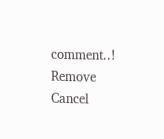comment..! Remove Cancel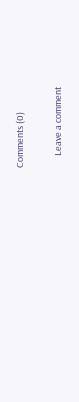Comments (0)

      Leave a comment